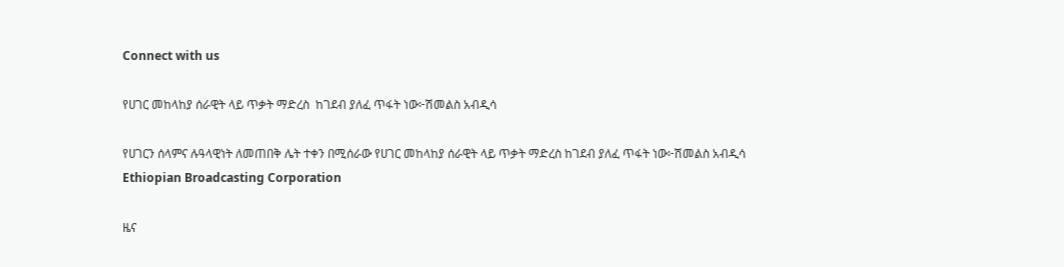Connect with us

የሀገር መከላከያ ሰራዊት ላይ ጥቃት ማድረስ  ከገደብ ያለፈ ጥፋት ነው፦ሽመልስ አብዲሳ

የሀገርን ሰላምና ሉዓላዊነት ለመጠበቅ ሌት ተቀን በሚሰራው የሀገር መከላከያ ሰራዊት ላይ ጥቃት ማድረስ ከገደብ ያለፈ ጥፋት ነው፦ሽመልስ አብዲሳ
Ethiopian Broadcasting Corporation

ዜና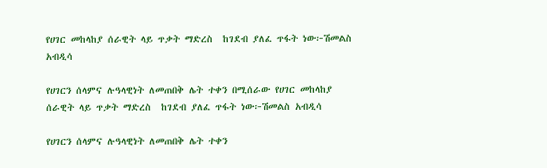የሀገር መከላከያ ሰራዊት ላይ ጥቃት ማድረስ  ከገደብ ያለፈ ጥፋት ነው፦ሽመልስ አብዲሳ

የሀገርን ሰላምና ሉዓላዊነት ለመጠበቅ ሌት ተቀን በሚሰራው የሀገር መከላከያ ሰራዊት ላይ ጥቃት ማድረስ  ከገደብ ያለፈ ጥፋት ነው፦ሽመልስ አብዲሳ

የሀገርን ሰላምና ሉዓላዊነት ለመጠበቅ ሌት ተቀን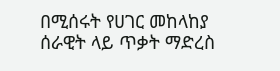በሚሰሩት የሀገር መከላከያ ሰራዊት ላይ ጥቃት ማድረስ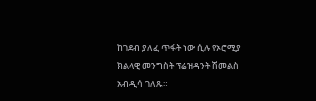ከገደብ ያለፈ ጥፋት ነው ሲሉ የኦሮሚያ ክልላዊ መንግስት ፕሬዝዳንት ሽመልስ አብዲሳ ገለጹ።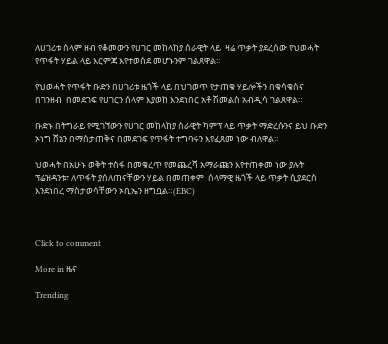ለሀገሪቱ ሰላም ዘብ የቆመውን የሀገር መከላከያ ሰራዊት ላይ  ዛሬ ጥቃት ያደረሰው የህወሓት የጥፋት ሃይል ላይ እርምጃ እየተወሰደ መሆኑንም ገልጸዋል።

የህወሓት የጥፋት ቡድን በሀገሪቱ ዜጎች ላይ በህገወጥ የታጠቁ ሃይሎችን በቁሳቁስና በገንዘብ  በመደገፍ የሀገርን ሰላም እያወከ እንደነበር አቶ ሽመልስ አብዲሳ ገልጸዋል።

ቡድኑ በትግራይ የሚገኘውን የሀገር መከላከያ ሰራዊት ካምፕ ላይ ጥቃት ማድረሱንና ይህ ቡድን ኦነግ ሸኔን በማስታጠቅና በመደገፍ የጥፋት ተግባሩን እየፈጸመ ነው ብለዋል።

ህወሓት በአሁኑ ወቅት ተስፋ በመቁረጥ የመጨረሻ አማራጩን እየተጠቀመ ነው ያሉት ፕሬዝዳንቱ፣ ለጥፋት ያሰለጠናቸውን ሃይል በመጠቀም  ሰላማዊ ዜጎች ላይ ጥቃት ሲያደርስ እንደነበረ ማስታወሳቸውን ኦቢኤን ዘግቧል።(EBC)



Click to comment

More in ዜና

Trending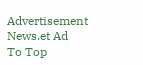Advertisement News.et Ad
To Top